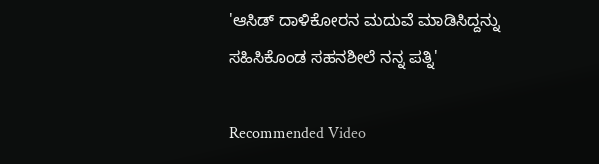'ಆಸಿಡ್ ದಾಳಿಕೋರನ ಮದುವೆ ಮಾಡಿಸಿದ್ದನ್ನು ಸಹಿಸಿಕೊಂಡ ಸಹನಶೀಲೆ ನನ್ನ ಪತ್ನಿ'

Recommended Video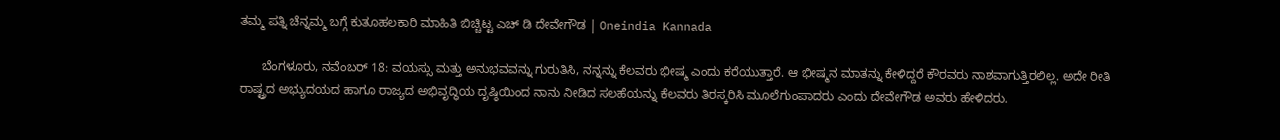ತಮ್ಮ ಪತ್ನಿ ಚೆನ್ನಮ್ಮ ಬಗ್ಗೆ ಕುತೂಹಲಕಾರಿ ಮಾಹಿತಿ ಬಿಚ್ಚಿಟ್ಟ ಎಚ್ ಡಿ ದೇವೇಗೌಡ | Oneindia Kannada

      ಬೆಂಗಳೂರು, ನವೆಂಬರ್ 18: ವಯಸ್ಸು ಮತ್ತು ಅನುಭವವನ್ನು ಗುರುತಿಸಿ, ನನ್ನನ್ನು ಕೆಲವರು ಭೀಷ್ಮ ಎಂದು ಕರೆಯುತ್ತಾರೆ. ಆ ಭೀಷ್ಮನ ಮಾತನ್ನು ಕೇಳಿದ್ದರೆ ಕೌರವರು ನಾಶವಾಗುತ್ತಿರಲಿಲ್ಲ. ಅದೇ ರೀತಿ ರಾಷ್ಟ್ರದ ಅಭ್ಯುದಯದ ಹಾಗೂ ರಾಜ್ಯದ ಅಭಿವೃದ್ಧಿಯ ದೃಷ್ಠಿಯಿಂದ ನಾನು ನೀಡಿದ ಸಲಹೆಯನ್ನು ಕೆಲವರು ತಿರಸ್ಕರಿಸಿ ಮೂಲೆಗುಂಪಾದರು ಎಂದು ದೇವೇಗೌಡ ಅವರು ಹೇಳಿದರು.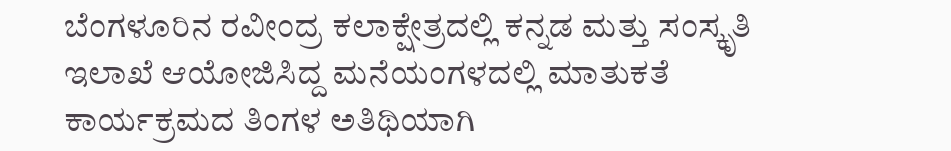ಬೆಂಗಳೂರಿನ ರವೀಂದ್ರ ಕಲಾಕ್ಷೇತ್ರದಲ್ಲಿ ಕನ್ನಡ ಮತ್ತು ಸಂಸ್ಕೃತಿ ಇಲಾಖೆ ಆಯೋಜಿಸಿದ್ದ ಮನೆಯಂಗಳದಲ್ಲಿ ಮಾತುಕತೆ ಕಾರ್ಯಕ್ರಮದ ತಿಂಗಳ ಅತಿಥಿಯಾಗಿ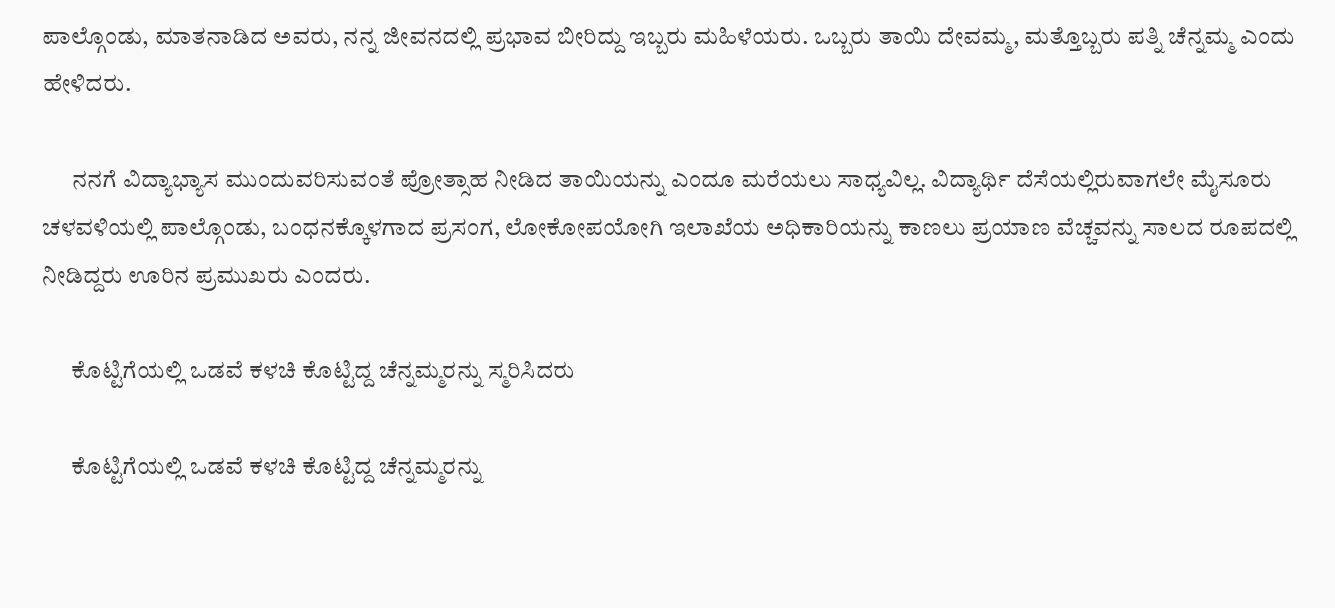ಪಾಲ್ಗೊಂಡು, ಮಾತನಾಡಿದ ಅವರು, ನನ್ನ ಜೀವನದಲ್ಲಿ ಪ್ರಭಾವ ಬೀರಿದ್ದು ಇಬ್ಬರು ಮಹಿಳೆಯರು. ಒಬ್ಬರು ತಾಯಿ ದೇವಮ್ಮ, ಮತ್ತೊಬ್ಬರು ಪತ್ನಿ ಚೆನ್ನಮ್ಮ ಎಂದು ಹೇಳಿದರು.

      ನನಗೆ ವಿದ್ಯಾಭ್ಯಾಸ ಮುಂದುವರಿಸುವಂತೆ ಪ್ರೋತ್ಸಾಹ ನೀಡಿದ ತಾಯಿಯನ್ನು ಎಂದೂ ಮರೆಯಲು ಸಾಧ್ಯವಿಲ್ಲ. ವಿದ್ಯಾರ್ಥಿ ದೆಸೆಯಲ್ಲಿರುವಾಗಲೇ ಮೈಸೂರು ಚಳವಳಿಯಲ್ಲಿ ಪಾಲ್ಗೊಂಡು, ಬಂಧನಕ್ಕೊಳಗಾದ ಪ್ರಸಂಗ, ಲೋಕೋಪಯೋಗಿ ಇಲಾಖೆಯ ಅಧಿಕಾರಿಯನ್ನು ಕಾಣಲು ಪ್ರಯಾಣ ವೆಚ್ಚವನ್ನು ಸಾಲದ ರೂಪದಲ್ಲಿ ನೀಡಿದ್ದರು ಊರಿನ ಪ್ರಮುಖರು ಎಂದರು.

      ಕೊಟ್ಟಿಗೆಯಲ್ಲಿ ಒಡವೆ ಕಳಚಿ ಕೊಟ್ಟಿದ್ದ ಚೆನ್ನಮ್ಮರನ್ನು ಸ್ಮರಿಸಿದರು

      ಕೊಟ್ಟಿಗೆಯಲ್ಲಿ ಒಡವೆ ಕಳಚಿ ಕೊಟ್ಟಿದ್ದ ಚೆನ್ನಮ್ಮರನ್ನು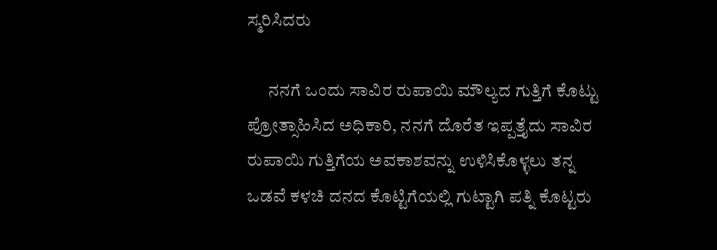ಸ್ಮರಿಸಿದರು

      ನನಗೆ ಒಂದು ಸಾವಿರ ರುಪಾಯಿ ಮೌಲ್ಯದ ಗುತ್ತಿಗೆ ಕೊಟ್ಟು ಪ್ರೋತ್ಸಾಹಿಸಿದ ಅಧಿಕಾರಿ, ನನಗೆ ದೊರೆತ ಇಪ್ಪತ್ತೈದು ಸಾವಿರ ರುಪಾಯಿ ಗುತ್ತಿಗೆಯ ಅವಕಾಶವನ್ನು ಉಳಿಸಿಕೊಳ್ಳಲು ತನ್ನ ಒಡವೆ ಕಳಚಿ ದನದ ಕೊಟ್ಟಿಗೆಯಲ್ಲಿ ಗುಟ್ಟಾಗಿ ಪತ್ನಿ ಕೊಟ್ಟರು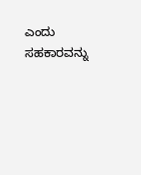ಎಂದು ಸಹಕಾರವನ್ನು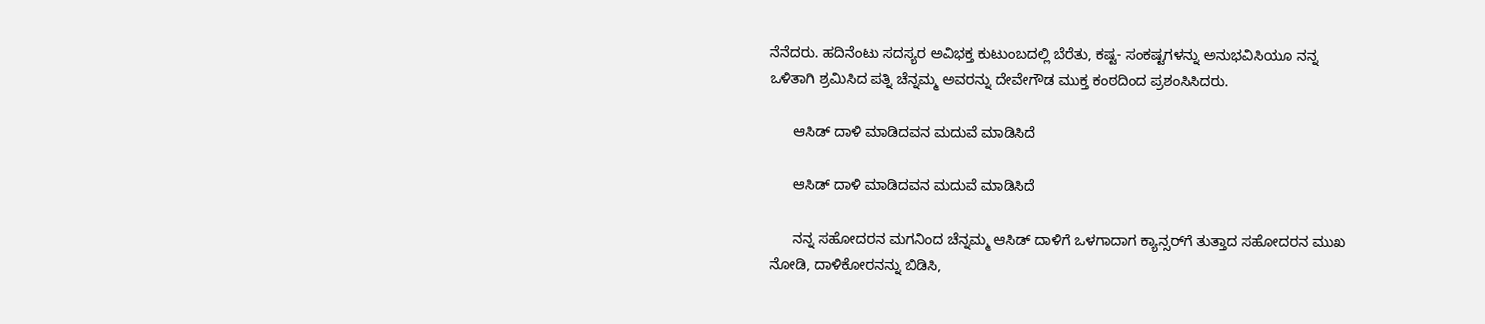ನೆನೆದರು. ಹದಿನೆಂಟು ಸದಸ್ಯರ ಅವಿಭಕ್ತ ಕುಟುಂಬದಲ್ಲಿ ಬೆರೆತು, ಕಷ್ಟ- ಸಂಕಷ್ಟಗಳನ್ನು ಅನುಭವಿಸಿಯೂ ನನ್ನ ಒಳಿತಾಗಿ ಶ್ರಮಿಸಿದ ಪತ್ನಿ ಚೆನ್ನಮ್ಮ ಅವರನ್ನು ದೇವೇಗೌಡ ಮುಕ್ತ ಕಂಠದಿಂದ ಪ್ರಶಂಸಿಸಿದರು.

      ಆಸಿಡ್ ದಾಳಿ ಮಾಡಿದವನ ಮದುವೆ ಮಾಡಿಸಿದೆ

      ಆಸಿಡ್ ದಾಳಿ ಮಾಡಿದವನ ಮದುವೆ ಮಾಡಿಸಿದೆ

      ನನ್ನ ಸಹೋದರನ ಮಗನಿಂದ ಚೆನ್ನಮ್ಮ ಆಸಿಡ್ ದಾಳಿಗೆ ಒಳಗಾದಾಗ ಕ್ಯಾನ್ಸರ್‌ಗೆ ತುತ್ತಾದ ಸಹೋದರನ ಮುಖ ನೋಡಿ, ದಾಳಿಕೋರನನ್ನು ಬಿಡಿಸಿ,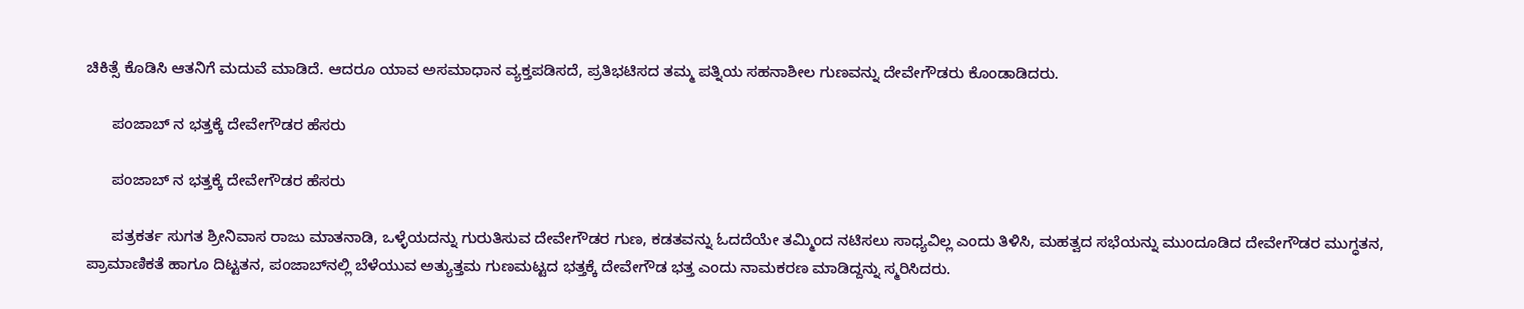ಚಿಕಿತ್ಸೆ ಕೊಡಿಸಿ ಆತನಿಗೆ ಮದುವೆ ಮಾಡಿದೆ. ಆದರೂ ಯಾವ ಅಸಮಾಧಾನ ವ್ಯಕ್ತಪಡಿಸದೆ, ಪ್ರತಿಭಟಿಸದ ತಮ್ಮ ಪತ್ನಿಯ ಸಹನಾಶೀಲ ಗುಣವನ್ನು ದೇವೇಗೌಡರು ಕೊಂಡಾಡಿದರು.

      ಪಂಜಾಬ್ ನ ಭತ್ತಕ್ಕೆ ದೇವೇಗೌಡರ ಹೆಸರು

      ಪಂಜಾಬ್ ನ ಭತ್ತಕ್ಕೆ ದೇವೇಗೌಡರ ಹೆಸರು

      ಪತ್ರಕರ್ತ ಸುಗತ ಶ್ರೀನಿವಾಸ ರಾಜು ಮಾತನಾಡಿ, ಒಳ್ಳೆಯದನ್ನು ಗುರುತಿಸುವ ದೇವೇಗೌಡರ ಗುಣ, ಕಡತವನ್ನು ಓದದೆಯೇ ತಮ್ಮಿಂದ ನಟಿಸಲು ಸಾಧ್ಯವಿಲ್ಲ ಎಂದು ತಿಳಿಸಿ, ಮಹತ್ವದ ಸಭೆಯನ್ನು ಮುಂದೂಡಿದ ದೇವೇಗೌಡರ ಮುಗ್ಧತನ, ಪ್ರಾಮಾಣಿಕತೆ ಹಾಗೂ ದಿಟ್ಟತನ, ಪಂಜಾಬ್‌ನಲ್ಲಿ ಬೆಳೆಯುವ ಅತ್ಯುತ್ತಮ ಗುಣಮಟ್ಟದ ಭತ್ತಕ್ಕೆ ದೇವೇಗೌಡ ಭತ್ತ ಎಂದು ನಾಮಕರಣ ಮಾಡಿದ್ದನ್ನು ಸ್ಮರಿಸಿದರು.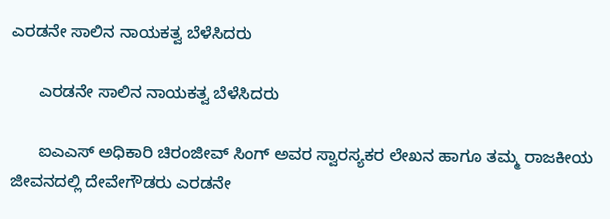ಎರಡನೇ ಸಾಲಿನ ನಾಯಕತ್ವ ಬೆಳೆಸಿದರು

      ಎರಡನೇ ಸಾಲಿನ ನಾಯಕತ್ವ ಬೆಳೆಸಿದರು

      ಐಎಎಸ್ ಅಧಿಕಾರಿ ಚಿರಂಜೀವ್ ಸಿಂಗ್ ಅವರ ಸ್ವಾರಸ್ಯಕರ ಲೇಖನ ಹಾಗೂ ತಮ್ಮ ರಾಜಕೀಯ ಜೀವನದಲ್ಲಿ ದೇವೇಗೌಡರು ಎರಡನೇ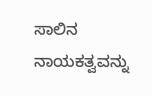ಸಾಲಿನ ನಾಯಕತ್ವವನ್ನು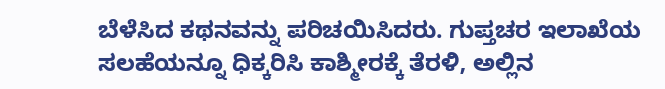ಬೆಳೆಸಿದ ಕಥನವನ್ನು ಪರಿಚಯಿಸಿದರು. ಗುಪ್ತಚರ ಇಲಾಖೆಯ ಸಲಹೆಯನ್ನೂ ಧಿಕ್ಕರಿಸಿ ಕಾಶ್ಮೀರಕ್ಕೆ ತೆರಳಿ, ಅಲ್ಲಿನ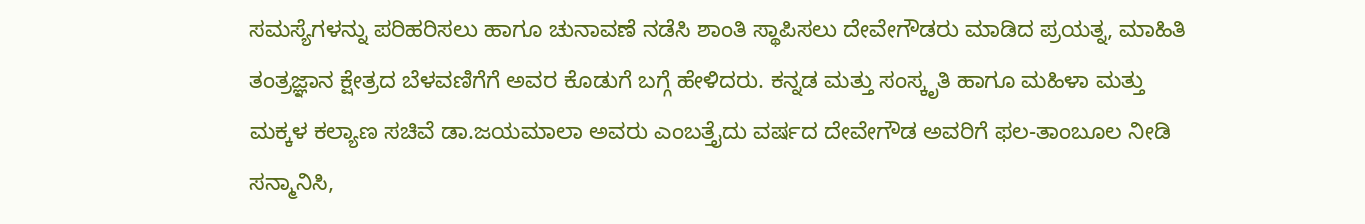ಸಮಸ್ಯೆಗಳನ್ನು ಪರಿಹರಿಸಲು ಹಾಗೂ ಚುನಾವಣೆ ನಡೆಸಿ ಶಾಂತಿ ಸ್ಥಾಪಿಸಲು ದೇವೇಗೌಡರು ಮಾಡಿದ ಪ್ರಯತ್ನ, ಮಾಹಿತಿ ತಂತ್ರಜ್ಞಾನ ಕ್ಷೇತ್ರದ ಬೆಳವಣಿಗೆಗೆ ಅವರ ಕೊಡುಗೆ ಬಗ್ಗೆ ಹೇಳಿದರು. ಕನ್ನಡ ಮತ್ತು ಸಂಸ್ಕೃತಿ ಹಾಗೂ ಮಹಿಳಾ ಮತ್ತು ಮಕ್ಕಳ ಕಲ್ಯಾಣ ಸಚಿವೆ ಡಾ.ಜಯಮಾಲಾ ಅವರು ಎಂಬತ್ತೈದು ವರ್ಷದ ದೇವೇಗೌಡ ಅವರಿಗೆ ಫಲ-ತಾಂಬೂಲ ನೀಡಿ ಸನ್ಮಾನಿಸಿ,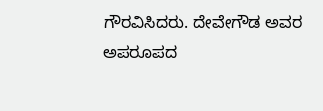ಗೌರವಿಸಿದರು. ದೇವೇಗೌಡ ಅವರ ಅಪರೂಪದ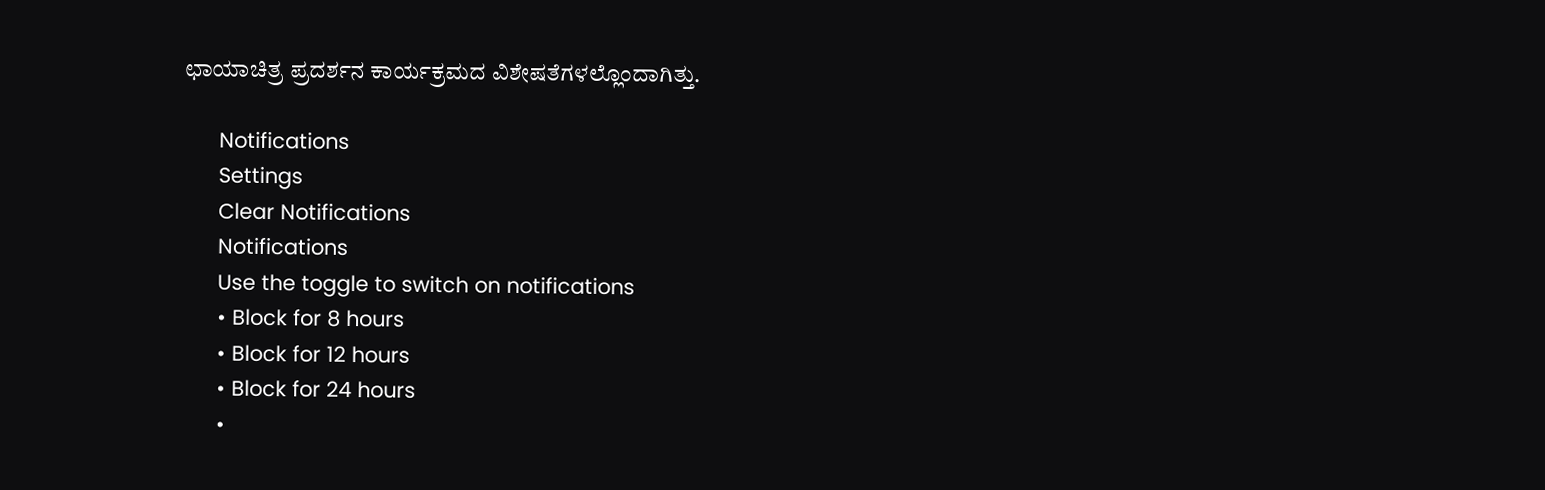ಛಾಯಾಚಿತ್ರ ಪ್ರದರ್ಶನ ಕಾರ್ಯಕ್ರಮದ ವಿಶೇಷತೆಗಳಲ್ಲೊಂದಾಗಿತ್ತು.

      Notifications
      Settings
      Clear Notifications
      Notifications
      Use the toggle to switch on notifications
      • Block for 8 hours
      • Block for 12 hours
      • Block for 24 hours
      •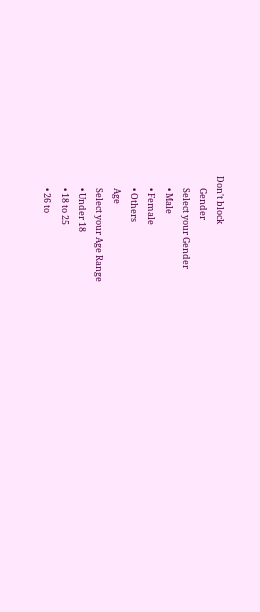Don't block
      Gender
      Select your Gender
      • Male
      • Female
      • Others
      Age
      Select your Age Range
      • Under 18
      • 18 to 25
      • 26 to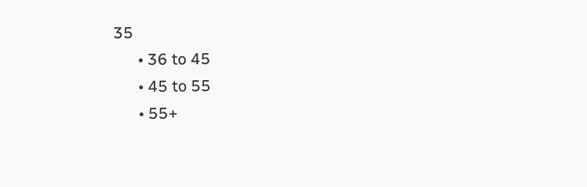35
      • 36 to 45
      • 45 to 55
      • 55+